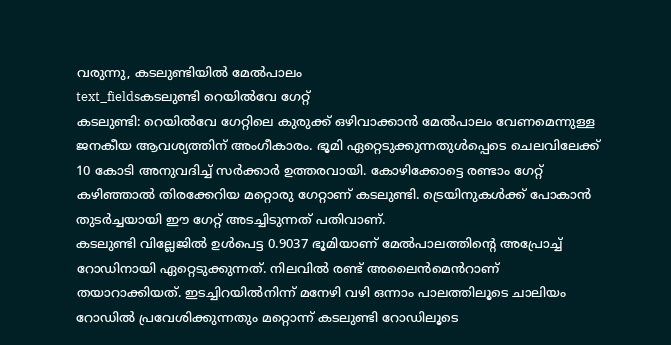വരുന്നു, കടലുണ്ടിയിൽ മേൽപാലം
text_fieldsകടലുണ്ടി റെയിൽവേ ഗേറ്റ്
കടലുണ്ടി: റെയിൽവേ ഗേറ്റിലെ കുരുക്ക് ഒഴിവാക്കാൻ മേൽപാലം വേണമെന്നുള്ള ജനകീയ ആവശ്യത്തിന് അംഗീകാരം. ഭൂമി ഏറ്റെടുക്കുന്നതുൾപ്പെടെ ചെലവിലേക്ക് 10 കോടി അനുവദിച്ച് സർക്കാർ ഉത്തരവായി. കോഴിക്കോട്ടെ രണ്ടാം ഗേറ്റ് കഴിഞ്ഞാൽ തിരക്കേറിയ മറ്റൊരു ഗേറ്റാണ് കടലുണ്ടി. ട്രെയിനുകൾക്ക് പോകാൻ തുടർച്ചയായി ഈ ഗേറ്റ് അടച്ചിടുന്നത് പതിവാണ്.
കടലുണ്ടി വില്ലേജിൽ ഉൾപെട്ട 0.9037 ഭൂമിയാണ് മേൽപാലത്തിന്റെ അപ്രോച്ച് റോഡിനായി ഏറ്റെടുക്കുന്നത്. നിലവിൽ രണ്ട് അലൈൻമെൻറാണ് തയാറാക്കിയത്. ഇടച്ചിറയിൽനിന്ന് മനേഴി വഴി ഒന്നാം പാലത്തിലൂടെ ചാലിയം റോഡിൽ പ്രവേശിക്കുന്നതും മറ്റൊന്ന് കടലുണ്ടി റോഡിലൂടെ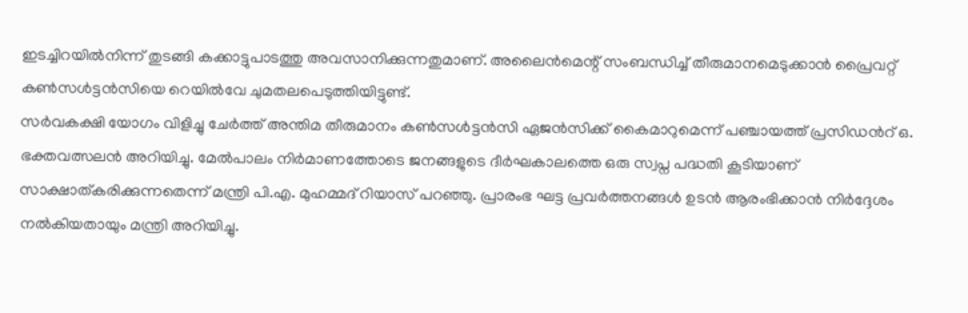ഇടച്ചിറയിൽനിന്ന് തുടങ്ങി കക്കാട്ടുപാടത്തു അവസാനിക്കുന്നതുമാണ്. അലൈൻമെന്റ് സംബന്ധിച്ച് തീരുമാനമെടുക്കാൻ പ്രൈവറ്റ് കൺസൾട്ടൻസിയെ റെയിൽവേ ചുമതലപെടുത്തിയിട്ടുണ്ട്.
സർവകക്ഷി യോഗം വിളിച്ചു ചേർത്ത് അന്തിമ തീരുമാനം കൺസൾട്ടൻസി ഏജൻസിക്ക് കൈമാറുമെന്ന് പഞ്ചായത്ത് പ്രസിഡൻറ് ഒ. ഭക്തവത്സലൻ അറിയിച്ചു. മേൽപാലം നിർമാണത്തോടെ ജനങ്ങളുടെ ദീർഘകാലത്തെ ഒരു സ്വപ്ന പദ്ധതി കൂടിയാണ് സാക്ഷാത്കരിക്കുന്നതെന്ന് മന്ത്രി പി.എ. മുഹമ്മദ് റിയാസ് പറഞ്ഞു. പ്രാരംഭ ഘട്ട പ്രവർത്തനങ്ങൾ ഉടൻ ആരംഭിക്കാൻ നിർദ്ദേശം നൽകിയതായും മന്ത്രി അറിയിച്ചു.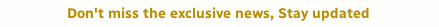Don't miss the exclusive news, Stay updated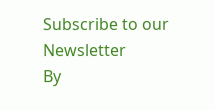Subscribe to our Newsletter
By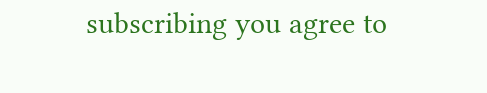subscribing you agree to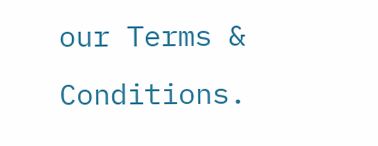our Terms & Conditions.